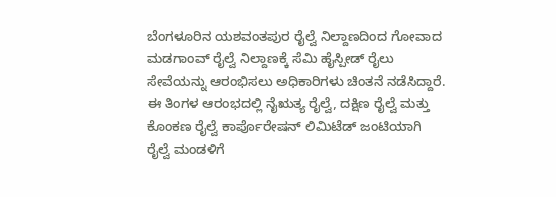ಬೆಂಗಳೂರಿನ ಯಶವಂತಪುರ ರೈಲ್ವೆ ನಿಲ್ದಾಣದಿಂದ ಗೋವಾದ ಮಡಗಾಂವ್ ರೈಲ್ವೆ ನಿಲ್ದಾಣಕ್ಕೆ ಸೆಮಿ ಹೈಸ್ಪೀಡ್ ರೈಲು ಸೇವೆಯನ್ನು ಆರಂಭಿಸಲು ಅಧಿಕಾರಿಗಳು ಚಿಂತನೆ ನಡೆಸಿದ್ದಾರೆ. ಈ ತಿಂಗಳ ಆರಂಭದಲ್ಲಿ ನೈಋತ್ಯ ರೈಲ್ವೆ, ದಕ್ಷಿಣ ರೈಲ್ವೆ ಮತ್ತು ಕೊಂಕಣ ರೈಲ್ವೆ ಕಾರ್ಪೊರೇಷನ್ ಲಿಮಿಟೆಡ್ ಜಂಟಿಯಾಗಿ ರೈಲ್ವೆ ಮಂಡಳಿಗೆ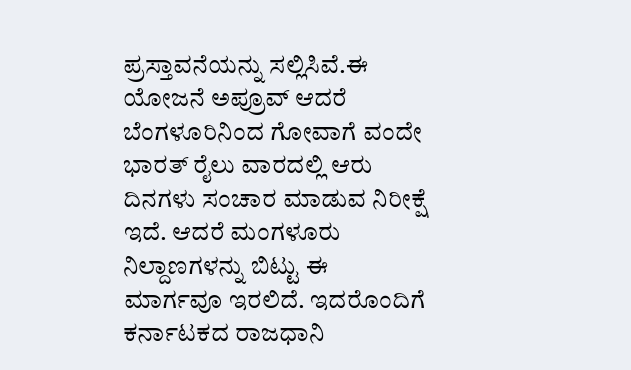ಪ್ರಸ್ತಾವನೆಯನ್ನು ಸಲ್ಲಿಸಿವೆ.ಈ ಯೋಜನೆ ಅಪ್ರೂವ್ ಆದರೆ ಬೆಂಗಳೂರಿನಿಂದ ಗೋವಾಗೆ ವಂದೇ ಭಾರತ್ ರೈಲು ವಾರದಲ್ಲಿ ಆರು ದಿನಗಳು ಸಂಚಾರ ಮಾಡುವ ನಿರೀಕ್ಷೆ ಇದೆ. ಆದರೆ ಮಂಗಳೂರು ನಿಲ್ದಾಣಗಳನ್ನು ಬಿಟ್ಟು ಈ ಮಾರ್ಗವೂ ಇರಲಿದೆ. ಇದರೊಂದಿಗೆ ಕರ್ನಾಟಕದ ರಾಜಧಾನಿ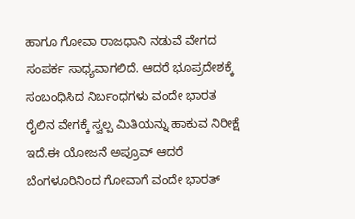ಹಾಗೂ ಗೋವಾ ರಾಜಧಾನಿ ನಡುವೆ ವೇಗದ ಸಂಪರ್ಕ ಸಾಧ್ಯವಾಗಲಿದೆ. ಆದರೆ ಭೂಪ್ರದೇಶಕ್ಕೆ ಸಂಬಂಧಿಸಿದ ನಿರ್ಬಂಧಗಳು ವಂದೇ ಭಾರತ ರೈಲಿನ ವೇಗಕ್ಕೆ ಸ್ವಲ್ಪ ಮಿತಿಯನ್ನು ಹಾಕುವ ನಿರೀಕ್ಷೆ ಇದೆ.ಈ ಯೋಜನೆ ಅಪ್ರೂವ್ ಆದರೆ ಬೆಂಗಳೂರಿನಿಂದ ಗೋವಾಗೆ ವಂದೇ ಭಾರತ್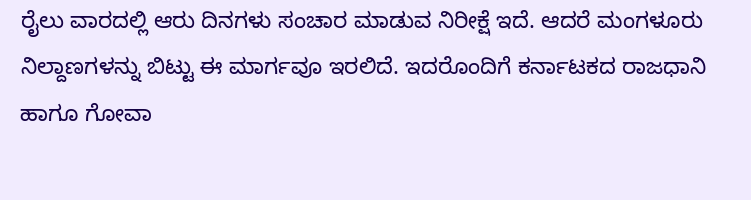ರೈಲು ವಾರದಲ್ಲಿ ಆರು ದಿನಗಳು ಸಂಚಾರ ಮಾಡುವ ನಿರೀಕ್ಷೆ ಇದೆ. ಆದರೆ ಮಂಗಳೂರು ನಿಲ್ದಾಣಗಳನ್ನು ಬಿಟ್ಟು ಈ ಮಾರ್ಗವೂ ಇರಲಿದೆ. ಇದರೊಂದಿಗೆ ಕರ್ನಾಟಕದ ರಾಜಧಾನಿ ಹಾಗೂ ಗೋವಾ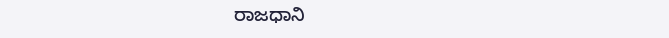ರಾಜಧಾನಿ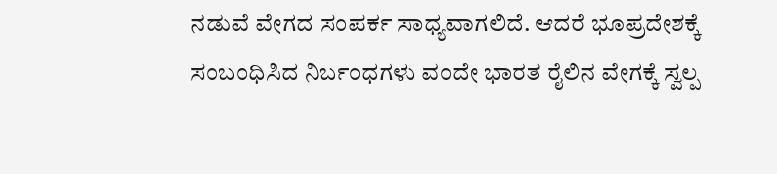ನಡುವೆ ವೇಗದ ಸಂಪರ್ಕ ಸಾಧ್ಯವಾಗಲಿದೆ. ಆದರೆ ಭೂಪ್ರದೇಶಕ್ಕೆ ಸಂಬಂಧಿಸಿದ ನಿರ್ಬಂಧಗಳು ವಂದೇ ಭಾರತ ರೈಲಿನ ವೇಗಕ್ಕೆ ಸ್ವಲ್ಪ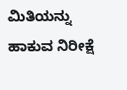ಮಿತಿಯನ್ನು ಹಾಕುವ ನಿರೀಕ್ಷೆ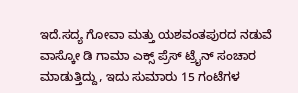ಇದೆ.ಸದ್ಯ ಗೋವಾ ಮತ್ತು ಯಶವಂತಪುರದ ನಡುವೆ ವಾಸ್ಕೋ ಡಿ ಗಾಮಾ ಎಕ್ಸ್ ಪ್ರೆಸ್ ಟ್ರೈನ್ ಸಂಚಾರ ಮಾಡುತ್ತಿದ್ದು, ಇದು ಸುಮಾರು 15 ಗಂಟೆಗಳ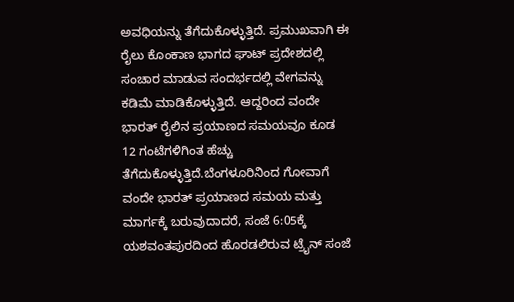ಅವಧಿಯನ್ನು ತೆಗೆದುಕೊಳ್ಳುತ್ತಿದೆ. ಪ್ರಮುಖವಾಗಿ ಈ ರೈಲು ಕೊಂಕಾಣ ಭಾಗದ ಘಾಟ್ ಪ್ರದೇಶದಲ್ಲಿ ಸಂಚಾರ ಮಾಡುವ ಸಂದರ್ಭದಲ್ಲಿ ವೇಗವನ್ನು ಕಡಿಮೆ ಮಾಡಿಕೊಳ್ಳುತ್ತಿದೆ. ಆದ್ದರಿಂದ ವಂದೇ ಭಾರತ್ ರೈಲಿನ ಪ್ರಯಾಣದ ಸಮಯವೂ ಕೂಡ 12 ಗಂಟೆಗಳಿಗಿಂತ ಹೆಚ್ಚು ತೆಗೆದುಕೊಳ್ಳುತ್ತಿದೆ.ಬೆಂಗಳೂರಿನಿಂದ ಗೋವಾಗೆ ವಂದೇ ಭಾರತ್ ಪ್ರಯಾಣದ ಸಮಯ ಮತ್ತು ಮಾರ್ಗಕ್ಕೆ ಬರುವುದಾದರೆ, ಸಂಜೆ 6:05ಕ್ಕೆ ಯಶವಂತಪುರದಿಂದ ಹೊರಡಲಿರುವ ಟ್ರೈನ್ ಸಂಜೆ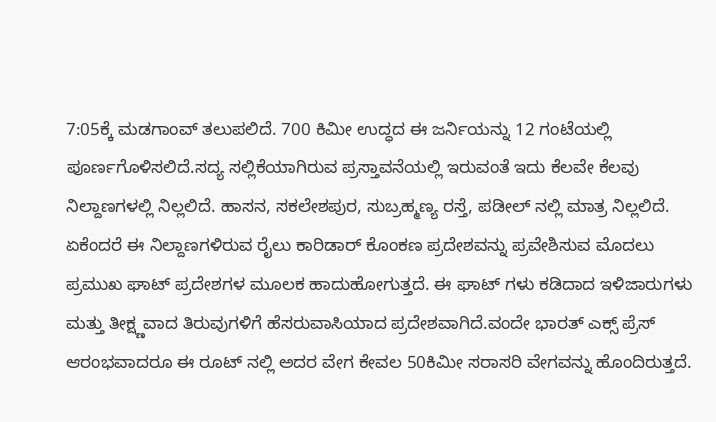7:05ಕ್ಕೆ ಮಡಗಾಂವ್ ತಲುಪಲಿದೆ. 700 ಕಿಮೀ ಉದ್ಧದ ಈ ಜರ್ನಿಯನ್ನು 12 ಗಂಟೆಯಲ್ಲಿ ಪೂರ್ಣಗೊಳಿಸಲಿದೆ.ಸದ್ಯ ಸಲ್ಲಿಕೆಯಾಗಿರುವ ಪ್ರಸ್ತಾವನೆಯಲ್ಲಿ ಇರುವಂತೆ ಇದು ಕೆಲವೇ ಕೆಲವು ನಿಲ್ದಾಣಗಳಲ್ಲಿ ನಿಲ್ಲಲಿದೆ. ಹಾಸನ, ಸಕಲೇಶಪುರ, ಸುಬ್ರಹ್ಮಣ್ಯ ರಸ್ತೆ, ಪಡೀಲ್ ನಲ್ಲಿ ಮಾತ್ರ ನಿಲ್ಲಲಿದೆ. ಏಕೆಂದರೆ ಈ ನಿಲ್ದಾಣಗಳಿರುವ ರೈಲು ಕಾರಿಡಾರ್ ಕೊಂಕಣ ಪ್ರದೇಶವನ್ನು ಪ್ರವೇಶಿಸುವ ಮೊದಲು ಪ್ರಮುಖ ಘಾಟ್ ಪ್ರದೇಶಗಳ ಮೂಲಕ ಹಾದುಹೋಗುತ್ತದೆ. ಈ ಘಾಟ್ ಗಳು ಕಡಿದಾದ ಇಳಿಜಾರುಗಳು ಮತ್ತು ತೀಕ್ಷ್ಣವಾದ ತಿರುವುಗಳಿಗೆ ಹೆಸರುವಾಸಿಯಾದ ಪ್ರದೇಶವಾಗಿದೆ.ವಂದೇ ಭಾರತ್ ಎಕ್ಸ್ ಪ್ರೆಸ್ ಆರಂಭವಾದರೂ ಈ ರೂಟ್ ನಲ್ಲಿ ಅದರ ವೇಗ ಕೇವಲ 50ಕಿಮೀ ಸರಾಸರಿ ವೇಗವನ್ನು ಹೊಂದಿರುತ್ತದೆ.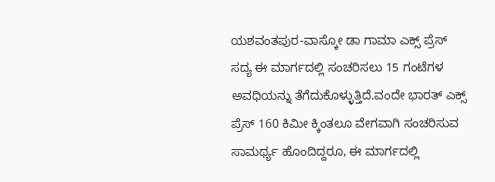ಯಶವಂತಪುರ-ವಾಸ್ಕೋ ಡಾ ಗಾಮಾ ಎಕ್ಸ್ ಪ್ರೆಸ್ ಸದ್ಯ ಈ ಮಾರ್ಗದಲ್ಲಿ ಸಂಚರಿಸಲು 15 ಗಂಟೆಗಳ ಅವಧಿಯನ್ನು ತೆಗೆದುಕೊಳ್ಳುತ್ತಿದೆ.ವಂದೇ ಭಾರತ್ ಎಕ್ಸ್ ಪ್ರೆಸ್ 160 ಕಿಮೀ ಕ್ಕಿಂತಲೂ ವೇಗವಾಗಿ ಸಂಚರಿಸುವ ಸಾಮರ್ಥ್ಯ ಹೊಂದಿದ್ದರೂ, ಈ ಮಾರ್ಗದಲ್ಲಿ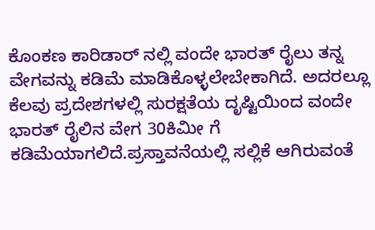ಕೊಂಕಣ ಕಾರಿಡಾರ್ ನಲ್ಲಿ ವಂದೇ ಭಾರತ್ ರೈಲು ತನ್ನ ವೇಗವನ್ನು ಕಡಿಮೆ ಮಾಡಿಕೊಳ್ಳಲೇಬೇಕಾಗಿದೆ. ಅದರಲ್ಲೂ ಕೆಲವು ಪ್ರದೇಶಗಳಲ್ಲಿ ಸುರಕ್ಷತೆಯ ದೃಷ್ಟಿಯಿಂದ ವಂದೇ ಭಾರತ್ ರೈಲಿನ ವೇಗ 30ಕಿಮೀ ಗೆ ಕಡಿಮೆಯಾಗಲಿದೆ.ಪ್ರಸ್ತಾವನೆಯಲ್ಲಿ ಸಲ್ಲಿಕೆ ಆಗಿರುವಂತೆ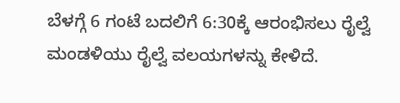ಬೆಳಗ್ಗೆ 6 ಗಂಟೆ ಬದಲಿಗೆ 6:30ಕ್ಕೆ ಆರಂಭಿಸಲು ರೈಲ್ವೆ ಮಂಡಳಿಯು ರೈಲ್ವೆ ವಲಯಗಳನ್ನು ಕೇಳಿದೆ.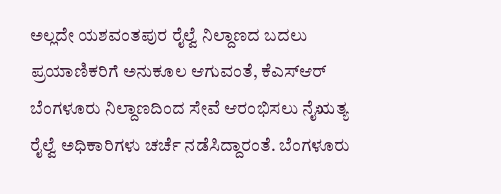ಅಲ್ಲದೇ ಯಶವಂತಪುರ ರೈಲ್ವೆ ನಿಲ್ದಾಣದ ಬದಲು ಪ್ರಯಾಣಿಕರಿಗೆ ಅನುಕೂಲ ಆಗುವಂತೆ, ಕೆಎಸ್ಆರ್ ಬೆಂಗಳೂರು ನಿಲ್ದಾಣದಿಂದ ಸೇವೆ ಆರಂಭಿಸಲು ನೈಋತ್ಯ ರೈಲ್ವೆ ಅಧಿಕಾರಿಗಳು ಚರ್ಚೆ ನಡೆಸಿದ್ದಾರಂತೆ. ಬೆಂಗಳೂರು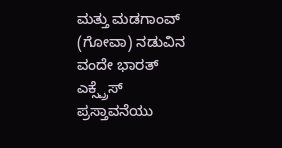ಮತ್ತು ಮಡಗಾಂವ್ (ಗೋವಾ) ನಡುವಿನ ವಂದೇ ಭಾರತ್ ಎಕ್ಸ್ಪ್ರೆಸ್ ಪ್ರಸ್ತಾವನೆಯು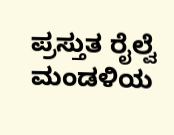ಪ್ರಸ್ತುತ ರೈಲ್ವೆ ಮಂಡಳಿಯ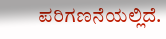ಪರಿಗಣನೆಯಲ್ಲಿದೆ.